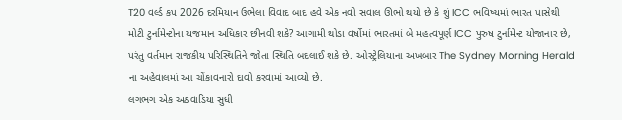T20 વર્લ્ડ કપ 2026 દરમિયાન ઉભેલા વિવાદ બાદ હવે એક નવો સવાલ ઊભો થયો છે કે શું ICC ભવિષ્યમાં ભારત પાસેથી મોટી ટુર્નામેન્ટોના યજમાન અધિકાર છીનવી શકે? આગામી થોડા વર્ષોમાં ભારતમાં બે મહત્વપૂર્ણ ICC પુરુષ ટુર્નામેન્ટ યોજાનાર છે, પરંતુ વર્તમાન રાજકીય પરિસ્થિતિને જોતા સ્થિતિ બદલાઈ શકે છે. ઓસ્ટ્રેલિયાના અખબાર The Sydney Morning Herald ના અહેવાલમાં આ ચોંકાવનારો દાવો કરવામાં આવ્યો છે.
લગભગ એક અઠવાડિયા સુધી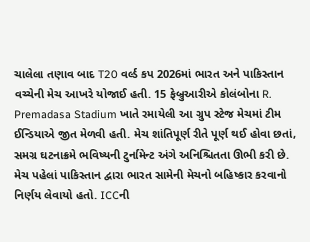ચાલેલા તણાવ બાદ T20 વર્લ્ડ કપ 2026માં ભારત અને પાકિસ્તાન વચ્ચેની મેચ આખરે યોજાઈ હતી. 15 ફેબ્રુઆરીએ કોલંબોના R. Premadasa Stadium ખાતે રમાયેલી આ ગ્રુપ સ્ટેજ મેચમાં ટીમ ઈન્ડિયાએ જીત મેળવી હતી. મેચ શાંતિપૂર્ણ રીતે પૂર્ણ થઈ હોવા છતાં, સમગ્ર ઘટનાક્રમે ભવિષ્યની ટુર્નામેન્ટ અંગે અનિશ્ચિતતા ઊભી કરી છે.
મેચ પહેલાં પાકિસ્તાન દ્વારા ભારત સામેની મેચનો બહિષ્કાર કરવાનો નિર્ણય લેવાયો હતો. ICCની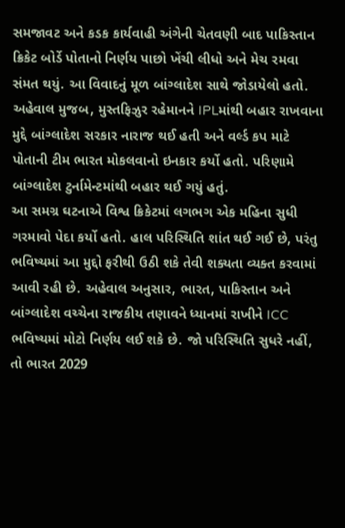સમજાવટ અને કડક કાર્યવાહી અંગેની ચેતવણી બાદ પાકિસ્તાન ક્રિકેટ બોર્ડે પોતાનો નિર્ણય પાછો ખેંચી લીધો અને મેચ રમવા સંમત થયું. આ વિવાદનું મૂળ બાંગ્લાદેશ સાથે જોડાયેલો હતો.
અહેવાલ મુજબ, મુસ્તફિઝુર રહેમાનને IPLમાંથી બહાર રાખવાના મુદ્દે બાંગ્લાદેશ સરકાર નારાજ થઈ હતી અને વર્લ્ડ કપ માટે પોતાની ટીમ ભારત મોકલવાનો ઇનકાર કર્યો હતો. પરિણામે બાંગ્લાદેશ ટુર્નામેન્ટમાંથી બહાર થઈ ગયું હતું.
આ સમગ્ર ઘટનાએ વિશ્વ ક્રિકેટમાં લગભગ એક મહિના સુધી ગરમાવો પેદા કર્યો હતો. હાલ પરિસ્થિતિ શાંત થઈ ગઈ છે, પરંતુ ભવિષ્યમાં આ મુદ્દો ફરીથી ઉઠી શકે તેવી શક્યતા વ્યક્ત કરવામાં આવી રહી છે. અહેવાલ અનુસાર, ભારત, પાકિસ્તાન અને બાંગ્લાદેશ વચ્ચેના રાજકીય તણાવને ધ્યાનમાં રાખીને ICC ભવિષ્યમાં મોટો નિર્ણય લઈ શકે છે. જો પરિસ્થિતિ સુધરે નહીં, તો ભારત 2029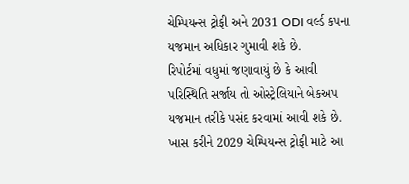ચેમ્પિયન્સ ટ્રોફી અને 2031 ODI વર્લ્ડ કપના યજમાન અધિકાર ગુમાવી શકે છે.
રિપોર્ટમાં વધુમાં જણાવાયું છે કે આવી પરિસ્થિતિ સર્જાય તો ઓસ્ટ્રેલિયાને બેકઅપ યજમાન તરીકે પસંદ કરવામાં આવી શકે છે. ખાસ કરીને 2029 ચેમ્પિયન્સ ટ્રોફી માટે આ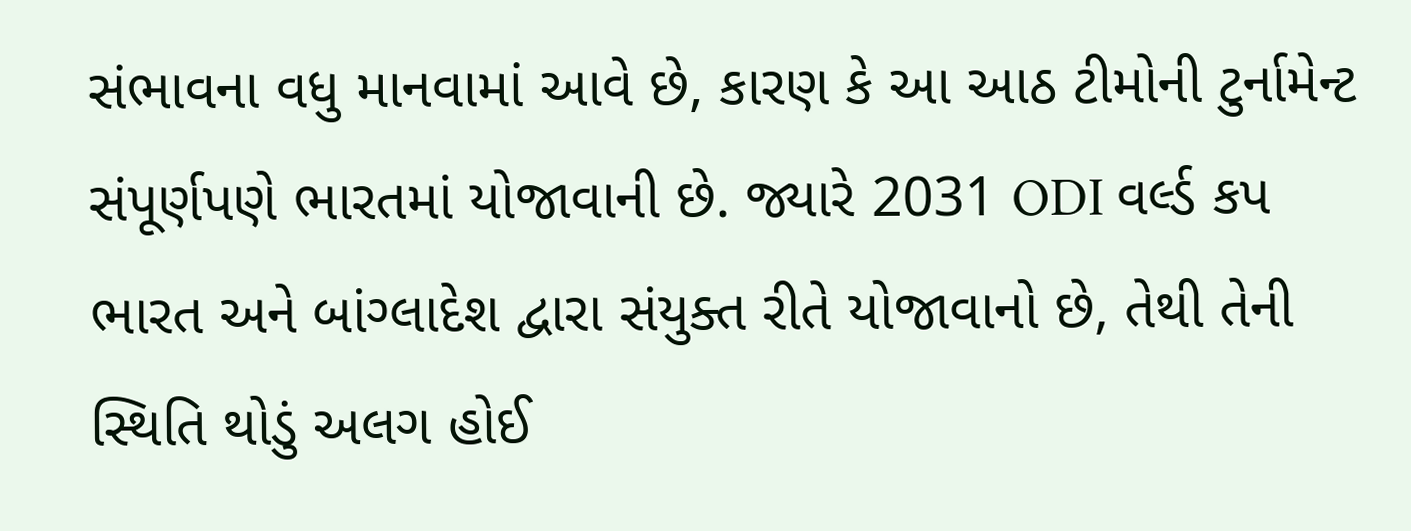સંભાવના વધુ માનવામાં આવે છે, કારણ કે આ આઠ ટીમોની ટુર્નામેન્ટ સંપૂર્ણપણે ભારતમાં યોજાવાની છે. જ્યારે 2031 ODI વર્લ્ડ કપ ભારત અને બાંગ્લાદેશ દ્વારા સંયુક્ત રીતે યોજાવાનો છે, તેથી તેની સ્થિતિ થોડું અલગ હોઈ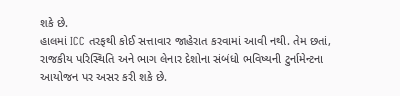શકે છે.
હાલમાં ICC તરફથી કોઈ સત્તાવાર જાહેરાત કરવામાં આવી નથી. તેમ છતાં, રાજકીય પરિસ્થિતિ અને ભાગ લેનાર દેશોના સંબંધો ભવિષ્યની ટુર્નામેન્ટના આયોજન પર અસર કરી શકે છે.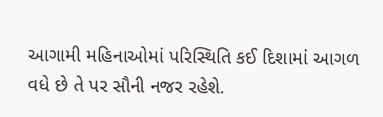આગામી મહિનાઓમાં પરિસ્થિતિ કઈ દિશામાં આગળ વધે છે તે પર સૌની નજર રહેશે.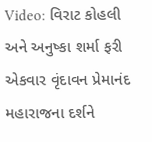Video: વિરાટ કોહલી અને અનુષ્કા શર્મા ફરી એકવાર વૃંદાવન પ્રેમાનંદ મહારાજના દર્શને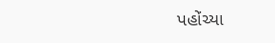પહોંચ્યા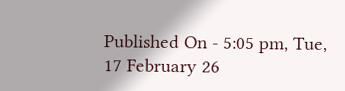Published On - 5:05 pm, Tue, 17 February 26